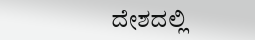ದೇಶದಲ್ಲಿ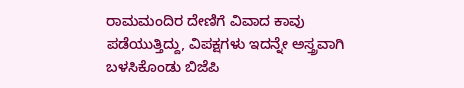ರಾಮಮಂದಿರ ದೇಣಿಗೆ ವಿವಾದ ಕಾವು ಪಡೆಯುತ್ತಿದ್ದು, ವಿಪಕ್ಷಗಳು ಇದನ್ನೇ ಅಸ್ತ್ರವಾಗಿ ಬಳಸಿಕೊಂಡು ಬಿಜೆಪಿ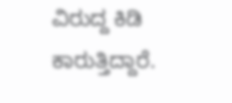ವಿರುದ್ದ ಕಿಡಿ ಕಾರುತ್ತಿದ್ದಾರೆ.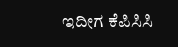ಇದೀಗ ಕೆಪಿಸಿಸಿ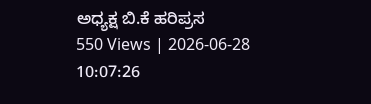ಅಧ್ಯಕ್ಷ ಬಿ.ಕೆ ಹರಿಪ್ರಸ
550 Views | 2026-06-28 10:07:26